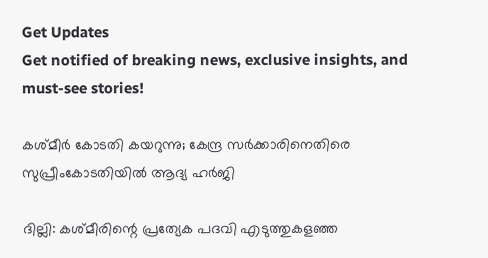Get Updates
Get notified of breaking news, exclusive insights, and must-see stories!

കശ്മീര്‍ കോടതി കയറുന്നു; കേന്ദ്ര സര്‍ക്കാരിനെതിരെ സുപ്രീംകോടതിയില്‍ ആദ്യ ഹര്‍ജി

ദില്ലി: കശ്മീരിന്റെ പ്രത്യേക പദവി എടുത്തുകളഞ്ഞ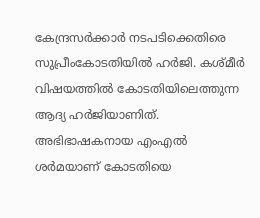കേന്ദ്രസര്‍ക്കാര്‍ നടപടിക്കെതിരെ സുപ്രീംകോടതിയില്‍ ഹര്‍ജി. കശ്മീര്‍ വിഷയത്തില്‍ കോടതിയിലെത്തുന്ന ആദ്യ ഹര്‍ജിയാണിത്. അഭിഭാഷകനായ എംഎല്‍ ശര്‍മയാണ് കോടതിയെ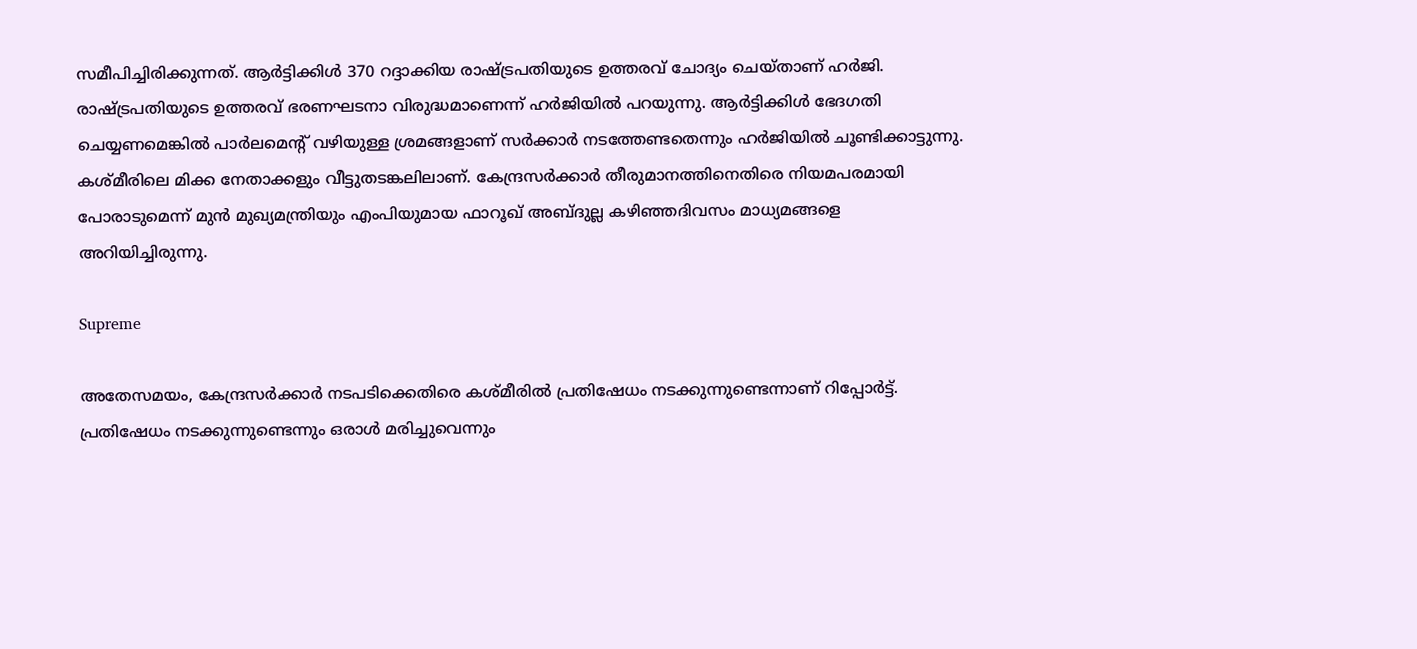സമീപിച്ചിരിക്കുന്നത്. ആര്‍ട്ടിക്കിള്‍ 370 റദ്ദാക്കിയ രാഷ്ട്രപതിയുടെ ഉത്തരവ് ചോദ്യം ചെയ്താണ് ഹര്‍ജി. രാഷ്ട്രപതിയുടെ ഉത്തരവ് ഭരണഘടനാ വിരുദ്ധമാണെന്ന് ഹര്‍ജിയില്‍ പറയുന്നു. ആര്‍ട്ടിക്കിള്‍ ഭേദഗതി ചെയ്യണമെങ്കില്‍ പാര്‍ലമെന്റ് വഴിയുള്ള ശ്രമങ്ങളാണ് സര്‍ക്കാര്‍ നടത്തേണ്ടതെന്നും ഹര്‍ജിയില്‍ ചൂണ്ടിക്കാട്ടുന്നു. കശ്മീരിലെ മിക്ക നേതാക്കളും വീട്ടുതടങ്കലിലാണ്. കേന്ദ്രസര്‍ക്കാര്‍ തീരുമാനത്തിനെതിരെ നിയമപരമായി പോരാടുമെന്ന് മുന്‍ മുഖ്യമന്ത്രിയും എംപിയുമായ ഫാറൂഖ് അബ്ദുല്ല കഴിഞ്ഞദിവസം മാധ്യമങ്ങളെ അറിയിച്ചിരുന്നു.

Supreme

അതേസമയം, കേന്ദ്രസര്‍ക്കാര്‍ നടപടിക്കെതിരെ കശ്മീരില്‍ പ്രതിഷേധം നടക്കുന്നുണ്ടെന്നാണ് റിപ്പോര്‍ട്ട്. പ്രതിഷേധം നടക്കുന്നുണ്ടെന്നും ഒരാള്‍ മരിച്ചുവെന്നും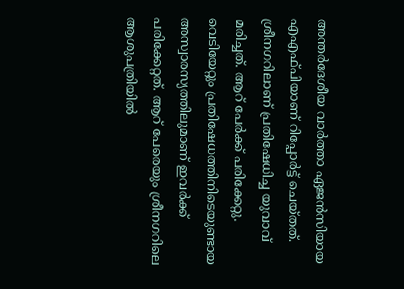അന്തര്‍ദേശീയ വാര്‍ത്താ ഏജന്‍സിയായ എഎഫ്പിയാണ് റിപ്പോര്‍ട്ട് ചെയ്തത്. ശ്രീനഗറിലാണ് പ്രതിഷേധിച്ച യുവാവ് മരിച്ചത്. ആറ് പേര്‍ക്ക് പരിക്കേറ്റു. വെടിയേറ്റും പ്രതിഷേധത്തിനിടെയുണ്ടായ അസ്വാരസ്യത്തിലുമാണ് ഇവര്‍ക്ക് പരിക്കേറ്റത്. ആറ് പേരെയും ശ്രീനഗറിലെ ആശുപത്രിയില്‍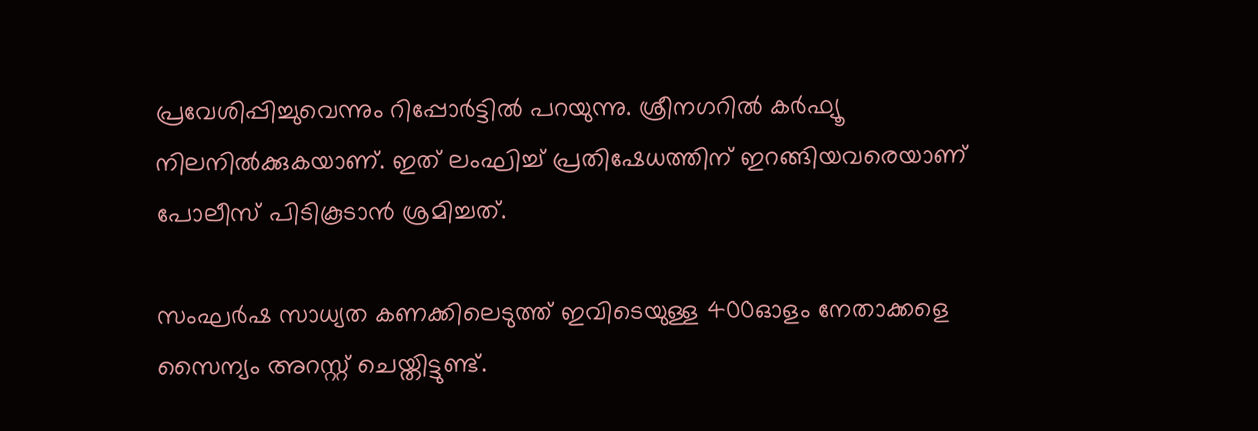പ്രവേശിപ്പിച്ചുവെന്നും റിപ്പോര്‍ട്ടില്‍ പറയുന്നു. ശ്രീനഗറില്‍ കര്‍ഫ്യൂ നിലനില്‍ക്കുകയാണ്. ഇത് ലംഘിച്ച് പ്രതിഷേധത്തിന് ഇറങ്ങിയവരെയാണ് പോലീസ് പിടികൂടാന്‍ ശ്രമിച്ചത്.

സംഘര്‍ഷ സാധ്യത കണക്കിലെടുത്ത് ഇവിടെയുള്ള 400ഓളം നേതാക്കളെ സൈന്യം അറസ്റ്റ് ചെയ്തിട്ടുണ്ട്.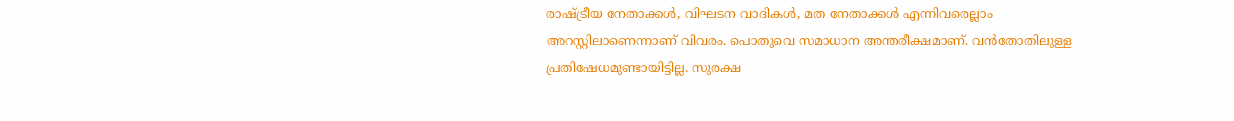രാഷ്ട്രീയ നേതാക്കള്‍, വിഘടന വാദികള്‍, മത നേതാക്കള്‍ എന്നിവരെല്ലാം അറസ്റ്റിലാണെന്നാണ് വിവരം. പൊതുവെ സമാധാന അന്തരീക്ഷമാണ്. വന്‍തോതിലുള്ള പ്രതിഷേധമുണ്ടായിട്ടില്ല. സുരക്ഷ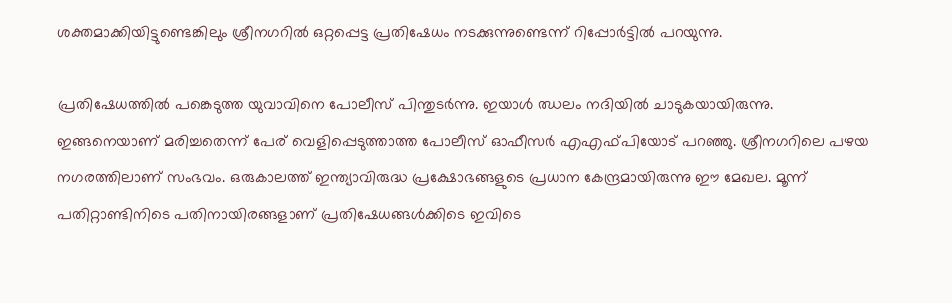ശക്തമാക്കിയിട്ടുണ്ടെങ്കിലും ശ്രീനഗറില്‍ ഒറ്റപ്പെട്ട പ്രതിഷേധം നടക്കുന്നുണ്ടെന്ന് റിപ്പോര്‍ട്ടില്‍ പറയുന്നു.

പ്രതിഷേധത്തില്‍ പങ്കെടുത്ത യുവാവിനെ പോലീസ് പിന്തുടര്‍ന്നു. ഇയാള്‍ ഝലം നദിയില്‍ ചാടുകയായിരുന്നു. ഇങ്ങനെയാണ് മരിച്ചതെന്ന് പേര് വെളിപ്പെടുത്താത്ത പോലീസ് ഓഫീസര്‍ എഎഫ്പിയോട് പറഞ്ഞു. ശ്രീനഗറിലെ പഴയ നഗരത്തിലാണ് സംഭവം. ഒരുകാലത്ത് ഇന്ത്യാവിരുദ്ധ പ്രക്ഷോഭങ്ങളുടെ പ്രധാന കേന്ദ്രമായിരുന്നു ഈ മേഖല. മൂന്ന് പതിറ്റാണ്ടിനിടെ പതിനായിരങ്ങളാണ് പ്രതിഷേധങ്ങള്‍ക്കിടെ ഇവിടെ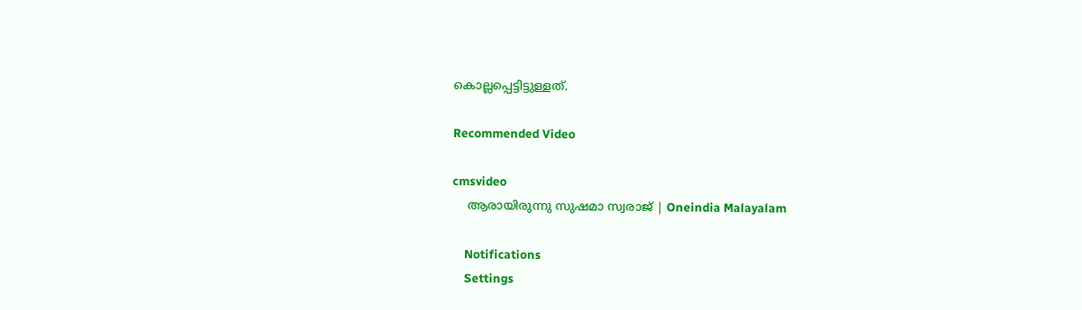കൊല്ലപ്പെട്ടിട്ടുള്ളത്.

Recommended Video

cmsvideo
    ആരായിരുന്നു സുഷമാ സ്വരാജ് | Oneindia Malayalam

    Notifications
    Settings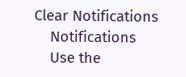Clear Notifications
    Notifications
    Use the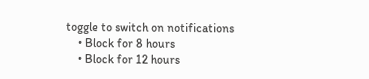toggle to switch on notifications
    • Block for 8 hours
    • Block for 12 hours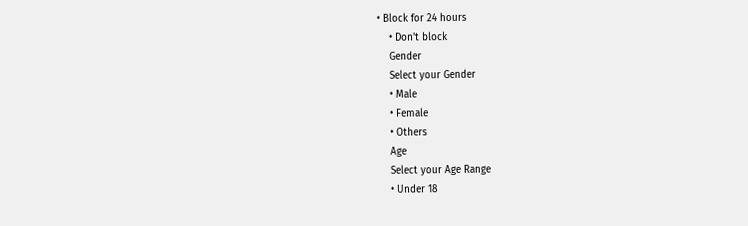• Block for 24 hours
    • Don't block
    Gender
    Select your Gender
    • Male
    • Female
    • Others
    Age
    Select your Age Range
    • Under 18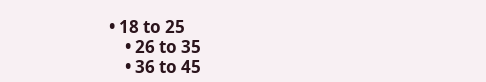• 18 to 25
    • 26 to 35
    • 36 to 45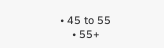• 45 to 55
    • 55+